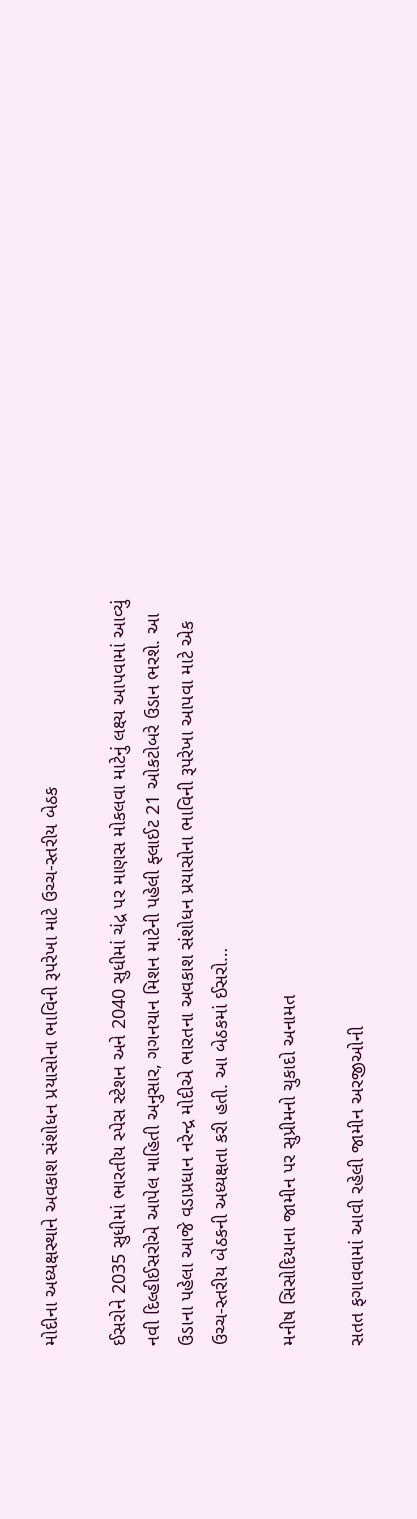મોદીના અધ્યક્ષસ્થાને અવકાશ સંશોધન પ્રયાસોના ભાવિની રૂપરેખા માટે ઉચ્ચ-સ્તરીય બેઠક

ઈસરોને 2035 સુધીમાં ભારતીય સ્પેસ સ્ટેશન અને 2040 સુધીમાં ચંદ્ર પર માણસ મોકલવા માટેનું લક્ષ્ય આપવામાં આવ્યું નવી દિલ્હીઈસરોએ આપેલ માહિતી અનુસાર, ગગનયાન મિશન માટેની પહેલી ફ્લાઈટ 21 ઓકટોબરે ઉડાન ભરશે. આ ઉડાના પહેલા આજે વડાપ્રધાન નરેન્દ્ર મોદીએ ભારતના અવકાશ સંશોધન પ્રયાસોના ભાવિની રૂપરેખા આપવા માટે એક ઉચ્ચ-સ્તરીય બેઠકની અધ્યક્ષતા કરી હતી. આ બેઠકમાં ઈસરો…

મનીષ સિસોદિયાના જામીન પર સુપ્રીમનો ચુકાદો અનામત

સતત ફગાવવામાં આવી રહેલી જામીન અરજીઓની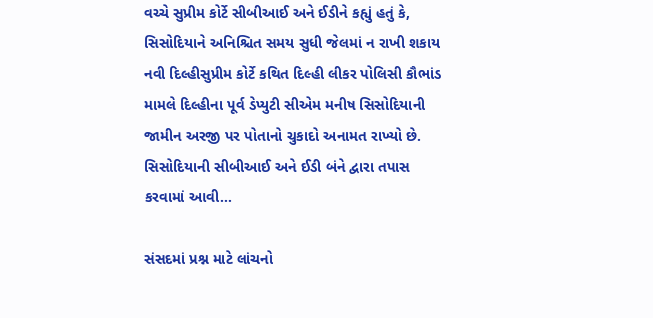વચ્ચે સુપ્રીમ કોર્ટે સીબીઆઈ અને ઈડીને કહ્યું હતું કે, સિસોદિયાને અનિશ્ચિત સમય સુધી જેલમાં ન રાખી શકાય નવી દિલ્હીસુપ્રીમ કોર્ટે કથિત દિલ્હી લીકર પોલિસી કૌભાંડ મામલે દિલ્હીના પૂર્વ ડેપ્યુટી સીએમ મનીષ સિસોદિયાની જામીન અરજી પર પોતાનો ચુકાદો અનામત રાખ્યો છે. સિસોદિયાની સીબીઆઈ અને ઈડી બંને દ્વારા તપાસ કરવામાં આવી…

સંસદમાં પ્રશ્ન માટે લાંચનો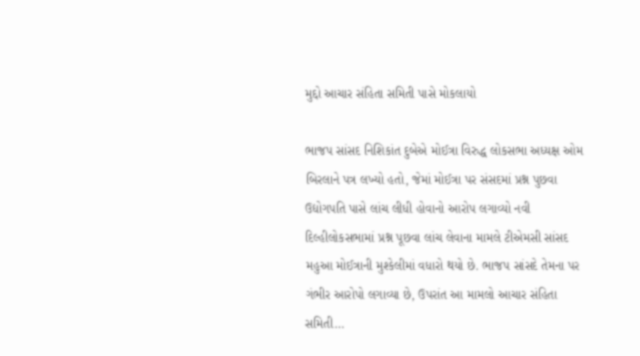મુદ્દો આચાર સંહિતા સમિતી પાસે મોકલાયો

ભાજપ સાંસદ નિશિકાંત દુબેએ મોઈત્રા વિરુદ્ધ લોકસભા અધ્યક્ષ ઓમ બિરલાને પત્ર લખ્યો હતો, જેમાં મોઈત્રા પર સંસદમાં પ્રશ્ન પુછવા ઉદ્યોગપતિ પાસે લાંચ લીધી હોવાનો આરોપ લગાવ્યો નવી દિલ્હીલોકસભામાં પ્રશ્ન પૂછવા લાંચ લેવાના મામલે ટીએમસી સાંસદ મહુઆ મોઈત્રાની મુશ્કેલીમાં વધારો થયો છે. ભાજપ સાંસદે તેમના પર ગંભીર આરોપો લગાવ્યા છે, ઉપરાંત આ મામલો આચાર સંહિતા સમિતી…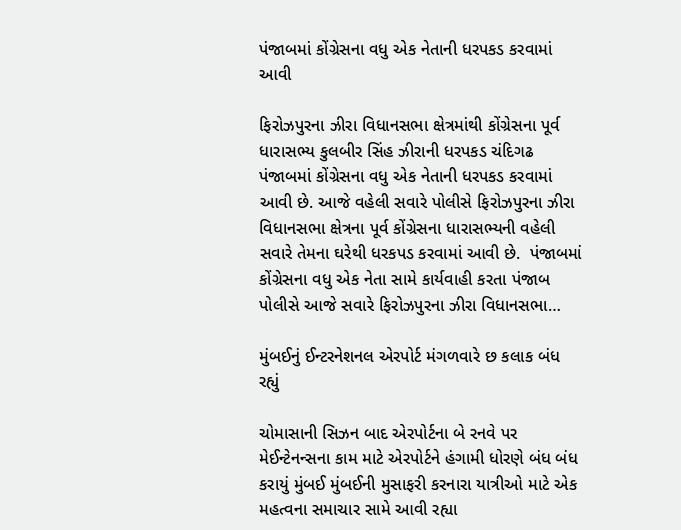પંજાબમાં કોંગ્રેસના વધુ એક નેતાની ધરપકડ કરવામાં આવી

ફિરોઝપુરના ઝીરા વિધાનસભા ક્ષેત્રમાંથી કોંગ્રેસના પૂર્વ ધારાસભ્ય કુલબીર સિંહ ઝીરાની ધરપકડ ચંદિગઢ પંજાબમાં કોંગ્રેસના વધુ એક નેતાની ધરપકડ કરવામાં આવી છે. આજે વહેલી સવારે પોલીસે ફિરોઝપુરના ઝીરા વિધાનસભા ક્ષેત્રના પૂર્વ કોંગ્રેસના ધારાસભ્યની વહેલી સવારે તેમના ઘરેથી ધરકપડ કરવામાં આવી છે.  પંજાબમાં કોંગ્રેસના વધુ એક નેતા સામે કાર્યવાહી કરતા પંજાબ પોલીસે આજે સવારે ફિરોઝપુરના ઝીરા વિધાનસભા…

મુંબઈનું ઈન્ટરનેશનલ એરપોર્ટ મંગળવારે છ કલાક બંધ રહ્યું

ચોમાસાની સિઝન બાદ એરપોર્ટના બે રનવે પર મેઈન્ટેનન્સના કામ માટે એરપોર્ટને હંગામી ધોરણે બંધ બંધ કરાયું મુંબઈ મુંબઈની મુસાફરી કરનારા યાત્રીઓ માટે એક મહત્વના સમાચાર સામે આવી રહ્યા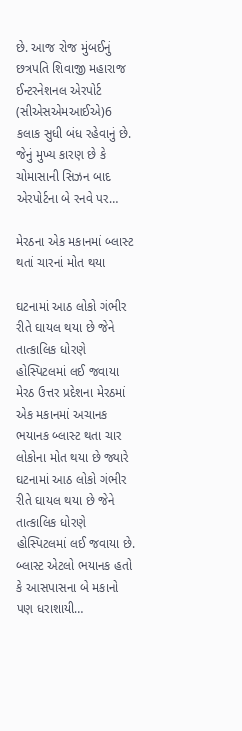છે. આજ રોજ મુંબઈનું છત્રપતિ શિવાજી મહારાજ ઈન્ટરનેશનલ એરપોર્ટ (સીએસએમઆઈએ)6 કલાક સુધી બંધ રહેવાનું છે. જેનું મુખ્ય કારણ છે કે ચોમાસાની સિઝન બાદ એરપોર્ટના બે રનવે પર…

મેરઠના એક મકાનમાં બ્લાસ્ટ થતાં ચારનાં મોત થયા

ઘટનામાં આઠ લોકો ગંભીર રીતે ઘાયલ થયા છે જેને તાત્કાલિક ધોરણે હોસ્પિટલમાં લઈ જવાયા મેરઠ ઉત્તર પ્રદેશના મેરઠમાં એક મકાનમાં અચાનક ભયાનક બ્લાસ્ટ થતા ચાર લોકોના મોત થયા છે જ્યારે ઘટનામાં આઠ લોકો ગંભીર રીતે ઘાયલ થયા છે જેને તાત્કાલિક ધોરણે હોસ્પિટલમાં લઈ જવાયા છે. બ્લાસ્ટ એટલો ભયાનક હતો કે આસપાસના બે મકાનો પણ ધરાશાયી…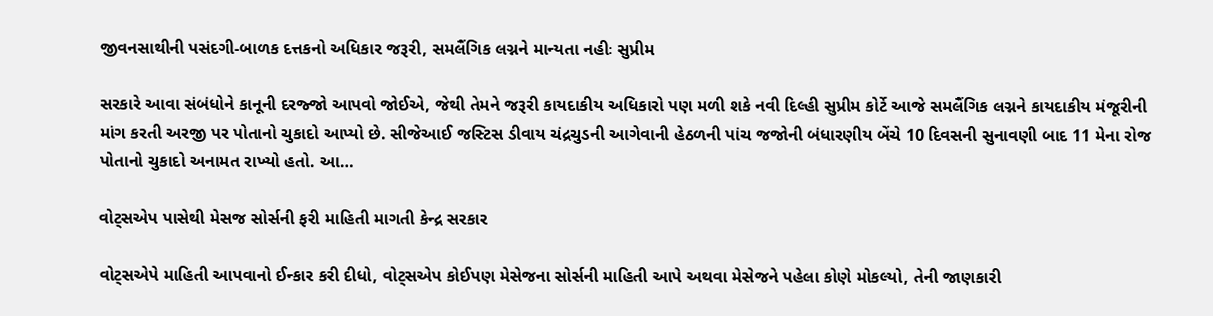જીવનસાથીની પસંદગી-બાળક દત્તકનો અધિકાર જરૂરી, સમલૈંગિક લગ્નને માન્યતા નહીઃ સુપ્રીમ

સરકારે આવા સંબંધોને કાનૂની દરજ્જો આપવો જોઈએ, જેથી તેમને જરૂરી કાયદાકીય અધિકારો પણ મળી શકે નવી દિલ્હી સુપ્રીમ કોર્ટે આજે સમલૈંગિક લગ્નને કાયદાકીય મંજૂરીની માંગ કરતી અરજી પર પોતાનો ચુકાદો આપ્યો છે. સીજેઆઈ જસ્ટિસ ડીવાય ચંદ્રચુડની આગેવાની હેઠળની પાંચ જજોની બંધારણીય બેંચે 10 દિવસની સુનાવણી બાદ 11 મેના રોજ પોતાનો ચુકાદો અનામત રાખ્યો હતો. આ…

વોટ્સએપ પાસેથી મેસજ સોર્સની ફરી માહિતી માગતી કેન્દ્ર સરકાર

વોટ્સએપે માહિતી આપવાનો ઈન્કાર કરી દીધો, વોટ્સએપ કોઈપણ મેસેજના સોર્સની માહિતી આપે અથવા મેસેજને પહેલા કોણે મોકલ્યો, તેની જાણકારી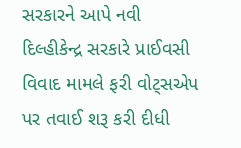સરકારને આપે નવી દિલ્હીકેન્દ્ર સરકારે પ્રાઈવસી વિવાદ મામલે ફરી વોટ્સએપ પર તવાઈ શરૂ કરી દીધી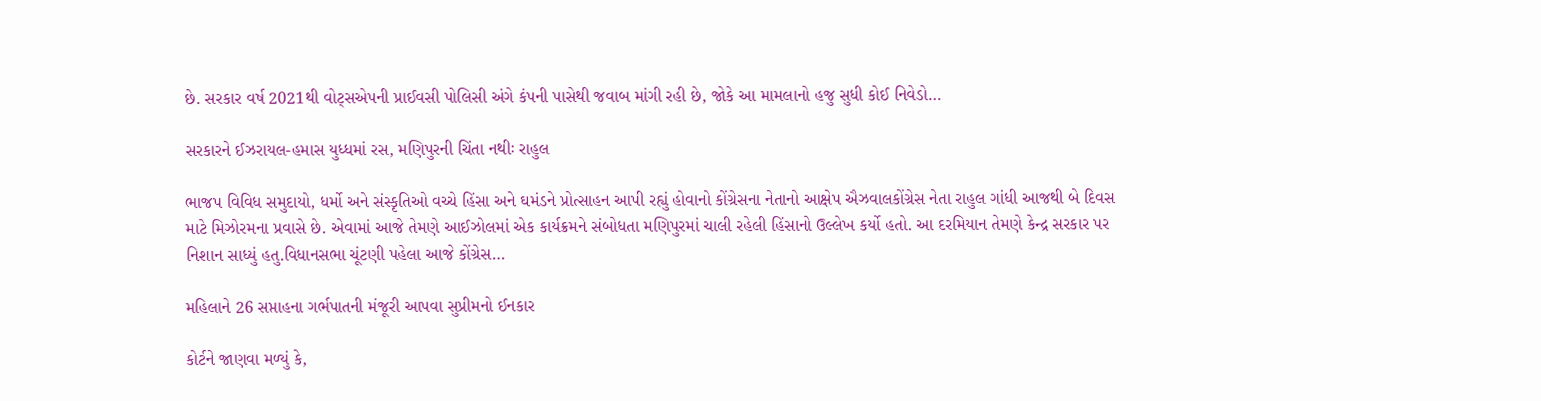છે. સરકાર વર્ષ 2021થી વોટ્સએપની પ્રાઈવસી પોલિસી અંગે કંપની પાસેથી જવાબ માંગી રહી છે, જોકે આ મામલાનો હજુ સુધી કોઈ નિવેડો…

સરકારને ઈઝરાયલ-હમાસ યુધ્ધમાં રસ, મણિપુરની ચિંતા નથીઃ રાહુલ

ભાજપ વિવિધ સમુદાયો, ધર્મો અને સંસ્કૃતિઓ વચ્ચે હિંસા અને ઘમંડને પ્રોત્સાહન આપી રહ્યું હોવાનો કોંગ્રેસના નેતાનો આક્ષેપ ઐઝવાલકોંગ્રેસ નેતા રાહુલ ગાંધી આજથી બે દિવસ માટે મિઝોરમના પ્રવાસે છે. એવામાં આજે તેમણે આઈઝોલમાં એક કાર્યક્રમને સંબોધતા મણિપુરમાં ચાલી રહેલી હિંસાનો ઉલ્લેખ કર્યો હતો. આ દરમિયાન તેમણે કેન્દ્ર સરકાર પર નિશાન સાધ્યું હતુ.વિધાનસભા ચૂંટણી પહેલા આજે કોંગ્રેસ…

મહિલાને 26 સપ્તાહના ગર્ભપાતની મંજૂરી આપવા સુપ્રીમનો ઈનકાર

કોર્ટને જાણવા મળ્યું કે,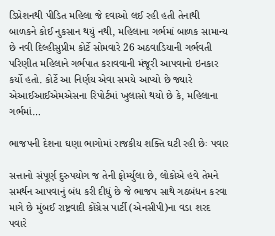ડિપ્રેશનથી પીડિત મહિલા જે દવાઓ લઈ રહી હતી તેનાથી બાળકને કોઈ નુકસાન થયું નથી, મહિલાના ગર્ભમાં બાળક સામાન્ય છે નવી દિલ્હીસુપ્રીમ કોર્ટે સોમવારે 26 અઠવાડિયાની ગર્ભવતી પરિણીત મહિલાને ગર્ભપાત કરાવવાની મંજૂરી આપવાનો ઇનકાર કર્યો હતો. કોર્ટે આ નિર્ણય એવા સમયે આપ્યો છે જ્યારે એઆઈઆઈએમએસના રિપોર્ટમાં ખુલાસો થયો છે કે, મહિલાના ગર્ભમાં…

ભાજપની દેશના ઘણા ભાગોમાં રાજકીય શક્તિ ઘટી રહી છેઃ પવાર

સત્તાનો સંપૂર્ણ દુરુપયોગ જ તેની ફોર્મ્યુલા છે, લોકોએ હવે તેમને સમર્થન આપવાનું બંધ કરી દીધું છે જે ભાજપ સાથે ગઠબંધન કરવા માગે છે મુંબઈ રાષ્ટ્રવાદી કોંગ્રેસ પાર્ટી (એનસીપી)ના વડા શરદ પવારે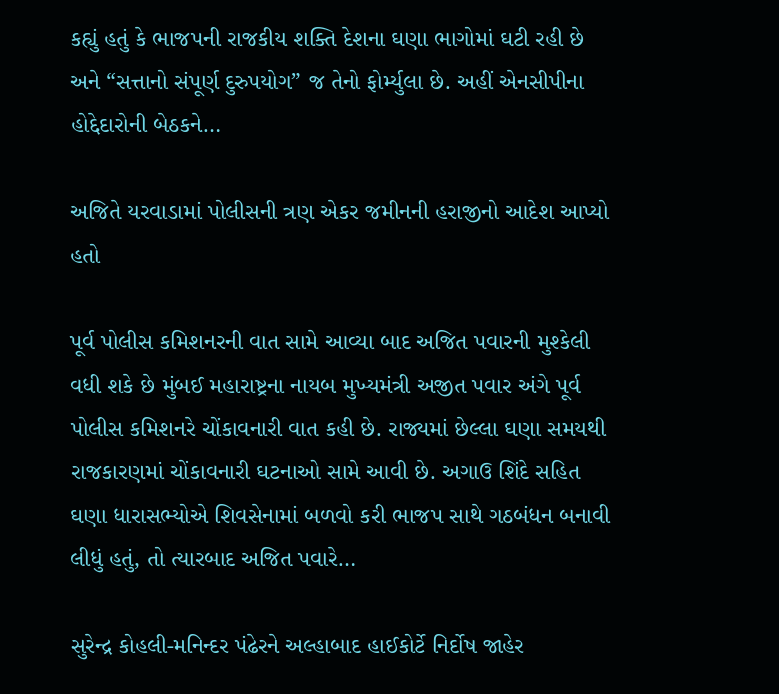કહ્યું હતું કે ભાજપની રાજકીય શક્તિ દેશના ઘણા ભાગોમાં ઘટી રહી છે અને “સત્તાનો સંપૂર્ણ દુરુપયોગ” જ તેનો ફોર્મ્યુલા છે. અહીં એનસીપીના હોદ્દેદારોની બેઠકને…

અજિતે યરવાડામાં પોલીસની ત્રણ એકર જમીનની હરાજીનો આદેશ આપ્યો હતો

પૂર્વ પોલીસ કમિશનરની વાત સામે આવ્યા બાદ અજિત પવારની મુશ્કેલી વધી શકે છે મુંબઈ મહારાષ્ટ્રના નાયબ મુખ્યમંત્રી અજીત પવાર અંગે પૂર્વ પોલીસ કમિશનરે ચોંકાવનારી વાત કહી છે. રાજ્યમાં છેલ્લા ઘણા સમયથી રાજકારણમાં ચોંકાવનારી ઘટનાઓ સામે આવી છે. અગાઉ શિંદે સહિત ઘણા ધારાસભ્યોએ શિવસેનામાં બળવો કરી ભાજપ સાથે ગઠબંધન બનાવી લીધું હતું, તો ત્યારબાદ અજિત પવારે…

સુરેન્દ્ર કોહલી-મનિન્દર પંઢેરને અલ્હાબાદ હાઈકોર્ટે નિર્દોષ જાહેર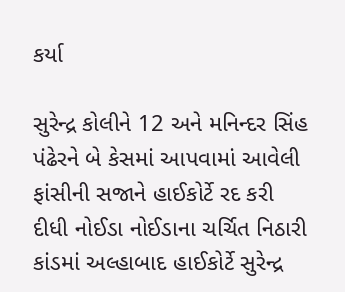કર્યા

સુરેન્દ્ર કોલીને 12 અને મનિન્દર સિંહ પંઢેરને બે કેસમાં આપવામાં આવેલી ફાંસીની સજાને હાઈકોર્ટે રદ કરી દીધી નોઈડા નોઈડાના ચર્ચિત નિઠારી કાંડમાં અલ્હાબાદ હાઈકોર્ટે સુરેન્દ્ર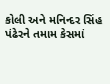કોલી અને મનિન્દર સિંહ પંઢેરને તમામ કેસમાં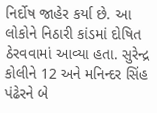નિર્દોષ જાહેર કર્યા છે. આ લોકોને નિઠારી કાંડમાં દોષિત ઠેરવવામાં આવ્યા હતા. સુરેન્દ્ર કોલીને 12 અને મનિન્દર સિંહ પંઢેરને બે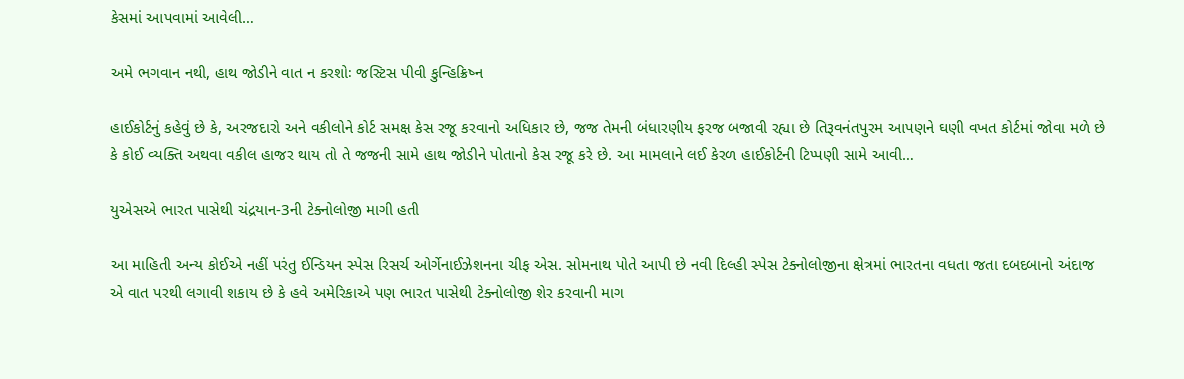કેસમાં આપવામાં આવેલી…

અમે ભગવાન નથી, હાથ જોડીને વાત ન કરશોઃ જસ્ટિસ પીવી કુન્હિક્રિષ્ન

હાઈકોર્ટનું કહેવું છે કે, અરજદારો અને વકીલોને કોર્ટ સમક્ષ કેસ રજૂ કરવાનો અધિકાર છે, જજ તેમની બંધારણીય ફરજ બજાવી રહ્યા છે તિરૂવનંતપુરમ આપણને ઘણી વખત કોર્ટમાં જોવા મળે છે કે કોઈ વ્યક્તિ અથવા વકીલ હાજર થાય તો તે જજની સામે હાથ જોડીને પોતાનો કેસ રજૂ કરે છે. આ મામલાને લઈ કેરળ હાઈકોર્ટની ટિપ્પણી સામે આવી…

યુએસએ ભારત પાસેથી ચંદ્રયાન-3ની ટેક્નોલોજી માગી હતી

આ માહિતી અન્ય કોઈએ નહીં પરંતુ ઈન્ડિયન સ્પેસ રિસર્ચ ઓર્ગેનાઈઝેશનના ચીફ એસ. સોમનાથ પોતે આપી છે નવી દિલ્હી સ્પેસ ટેક્નોલોજીના ક્ષેત્રમાં ભારતના વધતા જતા દબદબાનો અંદાજ એ વાત પરથી લગાવી શકાય છે કે હવે અમેરિકાએ પણ ભારત પાસેથી ટેક્નોલોજી શેર કરવાની માગ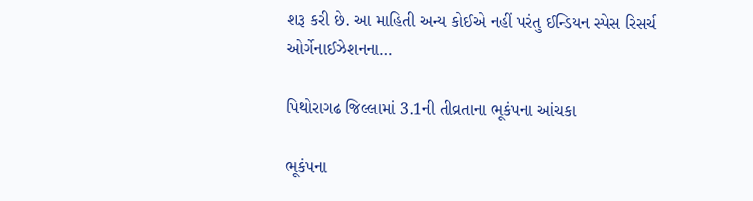શરૂ કરી છે. આ માહિતી અન્ય કોઈએ નહીં પરંતુ ઈન્ડિયન સ્પેસ રિસર્ચ ઓર્ગેનાઈઝેશનના…

પિથોરાગઢ જિલ્લામાં 3.1ની તીવ્રતાના ભૂકંપના આંચકા

ભૂકંપના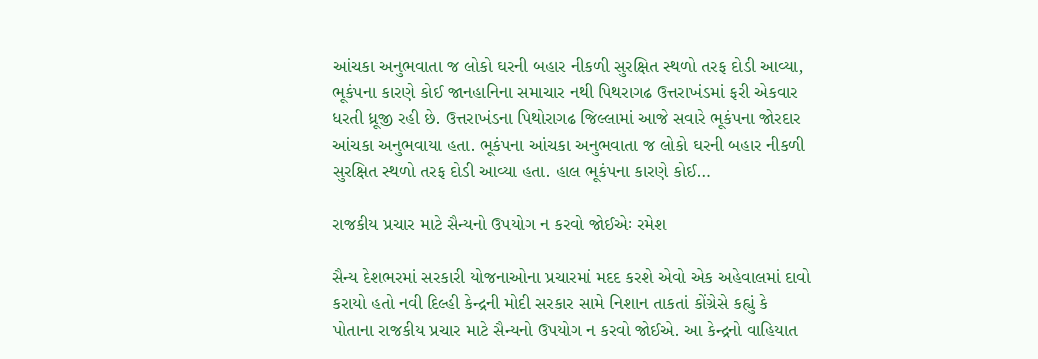આંચકા અનુભવાતા જ લોકો ઘરની બહાર નીકળી સુરક્ષિત સ્થળો તરફ દોડી આવ્યા, ભૂકંપના કારણે કોઈ જાનહાનિના સમાચાર નથી પિથરાગઢ ઉત્તરાખંડમાં ફરી એકવાર ધરતી ધ્રૂજી રહી છે. ઉત્તરાખંડના પિથોરાગઢ જિલ્લામાં આજે સવારે ભૂકંપના જોરદાર આંચકા અનુભવાયા હતા. ભૂકંપના આંચકા અનુભવાતા જ લોકો ઘરની બહાર નીકળી સુરક્ષિત સ્થળો તરફ દોડી આવ્યા હતા. હાલ ભૂકંપના કારણે કોઈ…

રાજકીય પ્રચાર માટે સૈન્યનો ઉપયોગ ન કરવો જોઈએઃ રમેશ

સૈન્ય દેશભરમાં સરકારી યોજનાઓના પ્રચારમાં મદદ કરશે એવો એક અહેવાલમાં દાવો કરાયો હતો નવી દિલ્હી કેન્દ્રની મોદી સરકાર સામે નિશાન તાકતાં કોંગ્રેસે કહ્યું કે પોતાના રાજકીય પ્રચાર માટે સૈન્યનો ઉપયોગ ન કરવો જોઈએ. આ કેન્દ્રનો વાહિયાત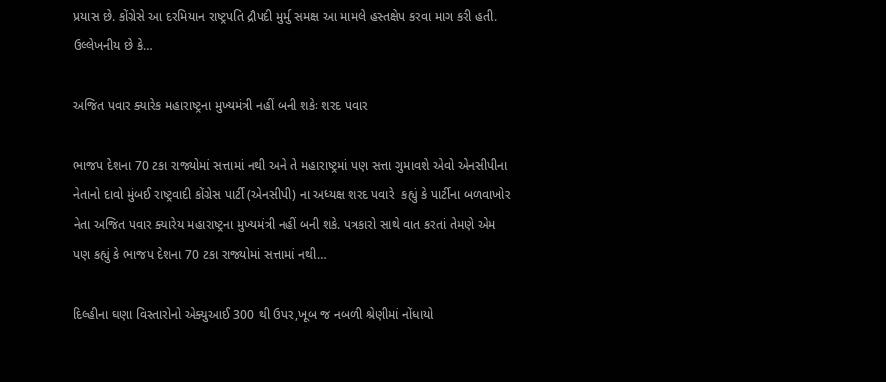પ્રયાસ છે. કોંગ્રેસે આ દરમિયાન રાષ્ટ્રપતિ દ્રૌપદી મુર્મુ સમક્ષ આ મામલે હસ્તક્ષેપ કરવા માગ કરી હતી.   ઉલ્લેખનીય છે કે…

અજિત પવાર ક્યારેક મહારાષ્ટ્રના મુખ્યમંત્રી નહીં બની શકેઃ શરદ પવાર

ભાજપ દેશના 70 ટકા રાજ્યોમાં સત્તામાં નથી અને તે મહારાષ્ટ્રમાં પણ સત્તા ગુમાવશે એવો એનસીપીના નેતાનો દાવો મુંબઈ રાષ્ટ્રવાદી કોંગ્રેસ પાર્ટી (એનસીપી) ના અધ્યક્ષ શરદ પવારે  કહ્યું કે પાર્ટીના બળવાખોર નેતા અજિત પવાર ક્યારેય મહારાષ્ટ્રના મુખ્યમંત્રી નહીં બની શકે. પત્રકારો સાથે વાત કરતાં તેમણે એમ પણ કહ્યું કે ભાજપ દેશના 70 ટકા રાજ્યોમાં સત્તામાં નથી…

દિલ્હીના ઘણા વિસ્તારોનો એક્યુઆઈ 300 થી ઉપર,ખૂબ જ નબળી શ્રેણીમાં નોંધાયો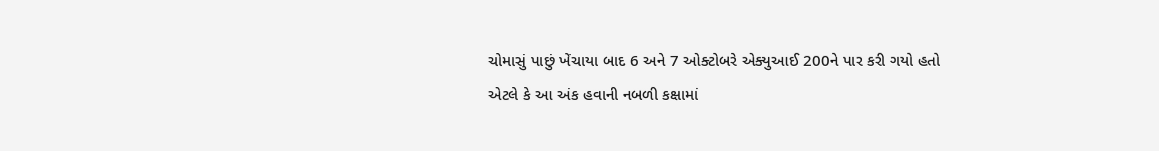ચોમાસું પાછું ખેંચાયા બાદ 6 અને 7 ઓક્ટોબરે એક્યુઆઈ 200ને પાર કરી ગયો હતો એટલે કે આ અંક હવાની નબળી કક્ષામાં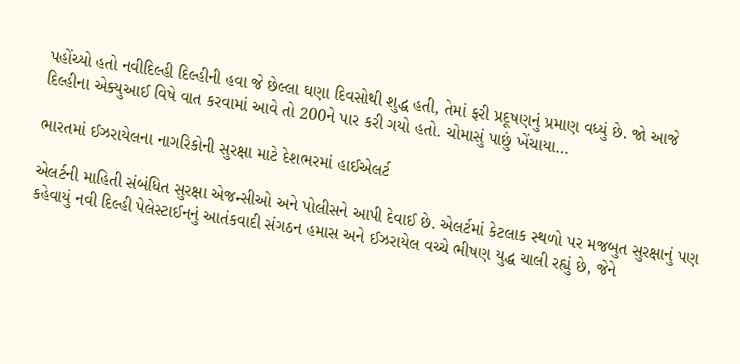પહોંચ્યો હતો નવીદિલ્હી દિલ્હીની હવા જે છેલ્લા ઘણા દિવસોથી શુદ્ધ હતી, તેમાં ફરી પ્રદૂષણનું પ્રમાણ વધ્યું છે. જો આજે દિલ્હીના એક્યુઆઈ વિષે વાત કરવામાં આવે તો 200ને પાર કરી ગયો હતો. ચોમાસું પાછું ખેંચાયા…

ભારતમાં ઈઝરાયેલના નાગરિકોની સુરક્ષા માટે દેશભરમાં હાઈએલર્ટ

એલર્ટની માહિતી સંબંધિત સુરક્ષા એજન્સીઓ અને પોલીસને આપી દેવાઈ છે. એલર્ટમાં કેટલાક સ્થળો પર મજબુત સુરક્ષાનું પણ કહેવાયું નવી દિલ્હી પેલેસ્ટાઈનનું આતંકવાદી સંગઠન હમાસ અને ઈઝરાયેલ વચ્ચે ભીષણ યુદ્ધ ચાલી રહ્યું છે, જેને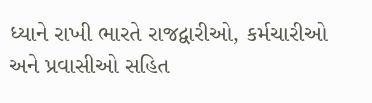ધ્યાને રાખી ભારતે રાજદ્વારીઓ, કર્મચારીઓ અને પ્રવાસીઓ સહિત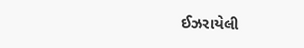ઈઝરાયેલી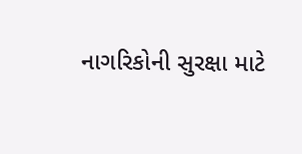નાગરિકોની સુરક્ષા માટે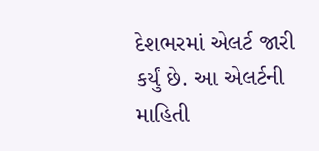દેશભરમાં એલર્ટ જારી કર્યું છે. આ એલર્ટની માહિતી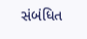સંબંધિત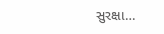સુરક્ષા…